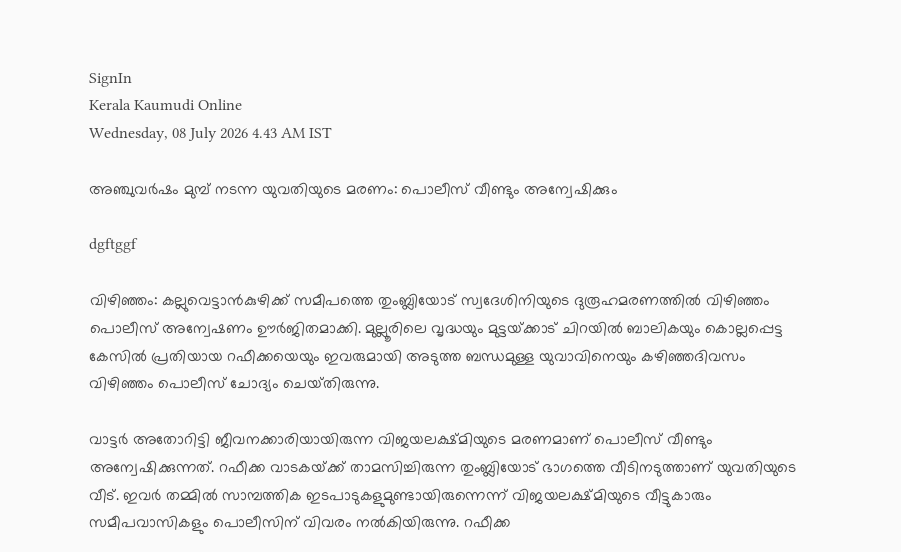SignIn
Kerala Kaumudi Online
Wednesday, 08 July 2026 4.43 AM IST

അഞ്ചുവർഷം മുമ്പ് നടന്ന യുവതിയുടെ മരണം: പൊലീസ് വീണ്ടും അന്വേഷിക്കും

dgftggf

വിഴിഞ്ഞം: കല്ലുവെട്ടാൻകുഴിക്ക് സമീപത്തെ തുംബ്ലിയോട് സ്വദേശിനിയുടെ ദുരൂഹമരണത്തിൽ വിഴിഞ്ഞം പൊലീസ് അന്വേഷണം ഊർജിതമാക്കി. മുല്ലൂരിലെ വൃദ്ധയും മുട്ടയ്‌ക്കാട് ചിറയിൽ ബാലികയും കൊല്ലപ്പെട്ട കേസിൽ പ്രതിയായ റഫീക്കയെയും ഇവരുമായി അടുത്ത ബന്ധമുള്ള യുവാവിനെയും കഴിഞ്ഞദിവസം വിഴിഞ്ഞം പൊലീസ് ചോദ്യം ചെയ്‌തിരുന്നു.

വാട്ടർ അതോറിട്ടി ജീവനക്കാരിയായിരുന്ന വിജയലക്ഷ്‌മിയുടെ മരണമാണ് പൊലീസ് വീണ്ടും അന്വേഷിക്കുന്നത്. റഫീക്ക വാടകയ്‌ക്ക് താമസിച്ചിരുന്ന തുംബ്ലിയോട് ഭാഗത്തെ വീടിനടുത്താണ് യുവതിയുടെ വീട്. ഇവർ തമ്മിൽ സാമ്പത്തിക ഇടപാടുകളുമുണ്ടായിരുന്നെന്ന് വിജയലക്ഷ്‌മിയുടെ വീട്ടുകാരും സമീപവാസികളും പൊലീസിന് വിവരം നൽകിയിരുന്നു. റഫീക്ക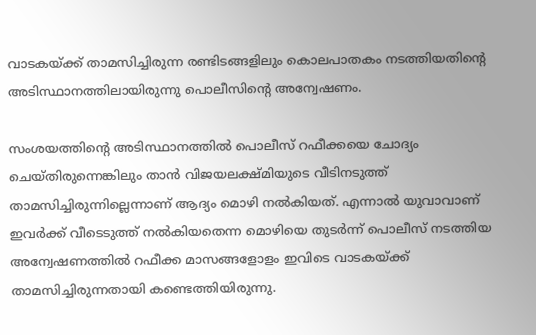വാടകയ്‌ക്ക് താമസിച്ചിരുന്ന രണ്ടിടങ്ങളിലും കൊലപാതകം നടത്തിയതിന്റെ അടിസ്ഥാനത്തിലായിരുന്നു പൊലീസിന്റെ അന്വേഷണം.

സംശയത്തിന്റെ അടിസ്ഥാനത്തിൽ പൊലീസ് റഫീക്കയെ ചോദ്യം ചെയ്‌തിരുന്നെങ്കിലും താൻ വിജയലക്ഷ്മിയുടെ വീടിനടുത്ത് താമസിച്ചിരുന്നില്ലെന്നാണ് ആദ്യം മൊഴി നൽകിയത്. എന്നാൽ യുവാവാണ് ഇവർക്ക് വീടെടുത്ത് നൽകിയതെന്ന മൊഴിയെ തുടർന്ന് പൊലീസ് നടത്തിയ അന്വേഷണത്തിൽ റഫീക്ക മാസങ്ങളോളം ഇവിടെ വാടകയ്ക്ക് താമസിച്ചിരുന്നതായി കണ്ടെത്തിയിരുന്നു.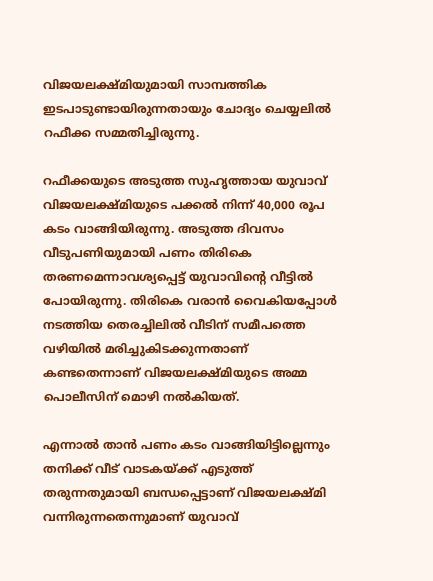വിജയലക്ഷ്മിയുമായി സാമ്പത്തിക ഇടപാടുണ്ടായിരുന്നതായും ചോദ്യം ചെയ്യലിൽ റഫീക്ക സമ്മതിച്ചിരുന്നു.

റഫീക്കയുടെ അടുത്ത സുഹൃത്തായ യുവാവ് വിജയലക്ഷ്മിയുടെ പക്കൽ നിന്ന് 40,000 രൂപ കടം വാങ്ങിയിരുന്നു. അടുത്ത ദിവസം വീടുപണിയുമായി പണം തിരികെ തരണമെന്നാവശ്യപ്പെട്ട് യുവാവിന്റെ വീട്ടിൽ പോയിരുന്നു. തിരികെ വരാൻ വൈകിയപ്പോൾ നടത്തിയ തെരച്ചിലിൽ വീടിന് സമീപത്തെ വഴിയിൽ മരിച്ചുകിടക്കുന്നതാണ് കണ്ടതെന്നാണ് വിജയലക്ഷ്‌മിയുടെ അമ്മ പൊലീസിന് മൊഴി നൽകിയത്.

എന്നാൽ താൻ പണം കടം വാങ്ങിയിട്ടില്ലെന്നും തനിക്ക് വീട് വാടകയ്‌ക്ക് എടുത്ത് തരുന്നതുമായി ബന്ധപ്പെട്ടാണ് വിജയലക്ഷ്‌മി വന്നിരുന്നതെന്നുമാണ് യുവാവ്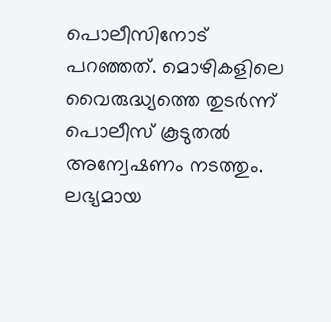പൊലീസിനോട് പറഞ്ഞത്. മൊഴികളിലെ വൈരുദ്ധ്യത്തെ തുടർന്ന് പൊലീസ് കൂടുതൽ അന്വേഷണം നടത്തും. ലഭ്യമായ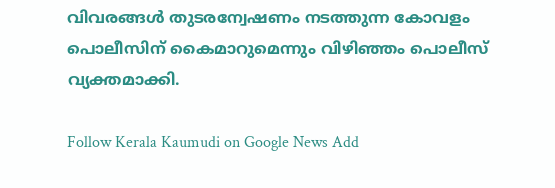വിവരങ്ങൾ തുടരന്വേഷണം നടത്തുന്ന കോവളം പൊലീസിന് കൈമാറുമെന്നും വിഴിഞ്ഞം പൊലീസ് വ്യക്തമാക്കി.

Follow Kerala Kaumudi on Google News Add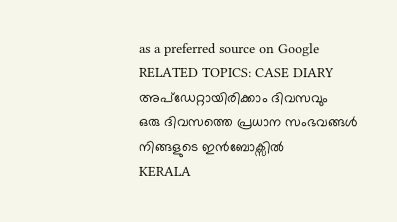as a preferred source on Google
RELATED TOPICS: CASE DIARY
അപ്ഡേറ്റായിരിക്കാം ദിവസവും
ഒരു ദിവസത്തെ പ്രധാന സംഭവങ്ങൾ നിങ്ങളുടെ ഇൻബോക്സിൽ
KERALA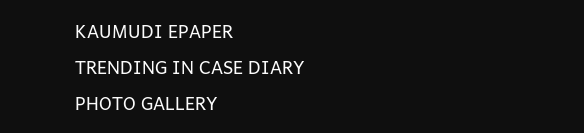KAUMUDI EPAPER
TRENDING IN CASE DIARY
PHOTO GALLERY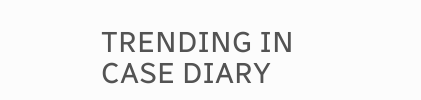TRENDING IN CASE DIARY